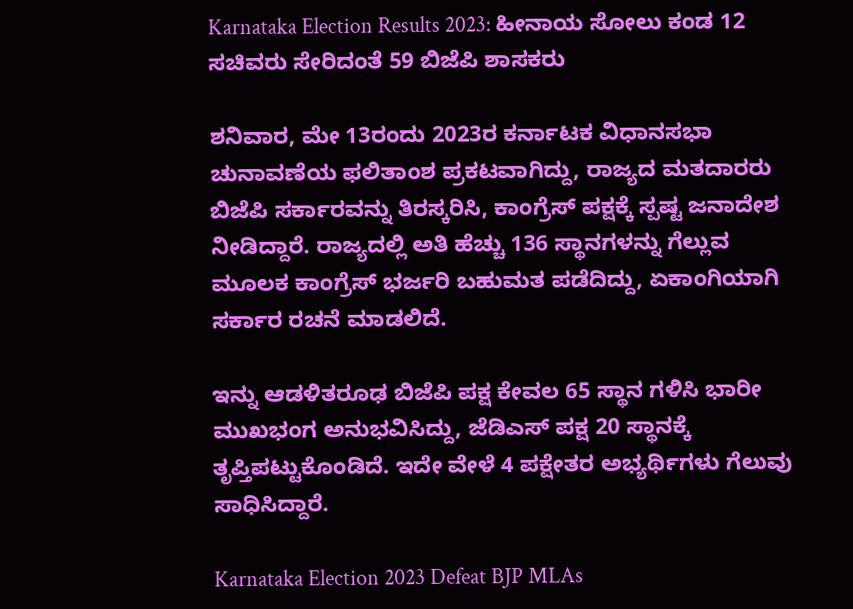Karnataka Election Results 2023: ಹೀನಾಯ ಸೋಲು ಕಂಡ 12 ಸಚಿವರು ಸೇರಿದಂತೆ 59 ಬಿಜೆಪಿ ಶಾಸಕರು

ಶನಿವಾರ, ಮೇ 13ರಂದು 2023ರ ಕರ್ನಾಟಕ ವಿಧಾನಸಭಾ ಚುನಾವಣೆಯ ಫಲಿತಾಂಶ ಪ್ರಕಟವಾಗಿದ್ದು, ರಾಜ್ಯದ ಮತದಾರರು ಬಿಜೆಪಿ ಸರ್ಕಾರವನ್ನು ತಿರಸ್ಕರಿಸಿ, ಕಾಂಗ್ರೆಸ್ ಪಕ್ಷಕ್ಕೆ ಸ್ಪಷ್ಟ ಜನಾದೇಶ ನೀಡಿದ್ದಾರೆ. ರಾಜ್ಯದಲ್ಲಿ ಅತಿ ಹೆಚ್ಚು 136 ಸ್ಥಾನಗಳನ್ನು ಗೆಲ್ಲುವ ಮೂಲಕ ಕಾಂಗ್ರೆಸ್ ಭರ್ಜರಿ ಬಹುಮತ ಪಡೆದಿದ್ದು, ಏಕಾಂಗಿಯಾಗಿ ಸರ್ಕಾರ ರಚನೆ ಮಾಡಲಿದೆ.

ಇನ್ನು ಆಡಳಿತರೂಢ ಬಿಜೆಪಿ ಪಕ್ಷ ಕೇವಲ 65 ಸ್ಥಾನ ಗಳಿಸಿ ಭಾರೀ ಮುಖಭಂಗ ಅನುಭವಿಸಿದ್ದು, ಜೆಡಿಎಸ್ ಪಕ್ಷ 20 ಸ್ಥಾನಕ್ಕೆ ತೃಪ್ತಿಪಟ್ಟುಕೊಂಡಿದೆ. ಇದೇ ವೇಳೆ 4 ಪಕ್ಷೇತರ ಅಭ್ಯರ್ಥಿಗಳು ಗೆಲುವು ಸಾಧಿಸಿದ್ದಾರೆ.

Karnataka Election 2023 Defeat BJP MLAs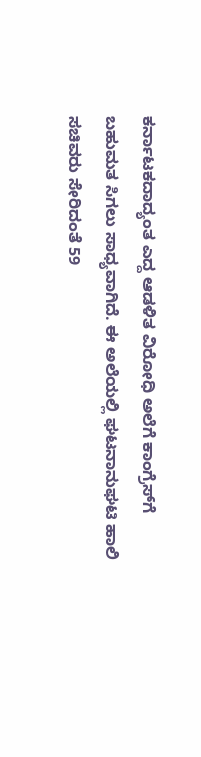ಕರ್ನಾಟಕದಾದ್ಯಂತ ಎದ್ದ ಆಡಳಿತ ವಿರೋಧಿ ಅಲೆಗೆ ಕಾಂಗ್ರೆಸ್‌ಗೆ ಬಹುಮತ ಸಿಗಲು ಸಾಧ್ಯವಾಗಿದೆ. ಈ ಅಲೆಯಲ್ಲಿ ಘಟನಾನುಘಟಿ ಹಾಲಿ ಸಚಿವರು ಸೇರಿದಂತೆ 59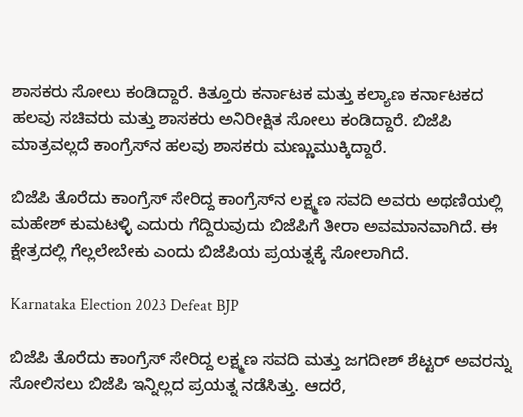ಶಾಸಕರು ಸೋಲು ಕಂಡಿದ್ದಾರೆ. ಕಿತ್ತೂರು ಕರ್ನಾಟಕ ಮತ್ತು ಕಲ್ಯಾಣ ಕರ್ನಾಟಕದ ಹಲವು ಸಚಿವರು ಮತ್ತು ಶಾಸಕರು ಅನಿರೀಕ್ಷಿತ ಸೋಲು ಕಂಡಿದ್ದಾರೆ. ಬಿಜೆಪಿ ಮಾತ್ರವಲ್ಲದೆ ಕಾಂಗ್ರೆಸ್‌ನ ಹಲವು ಶಾಸಕರು ಮಣ್ಣುಮುಕ್ಕಿದ್ದಾರೆ.

ಬಿಜೆಪಿ ತೊರೆದು ಕಾಂಗ್ರೆಸ್ ಸೇರಿದ್ದ ಕಾಂಗ್ರೆಸ್‌ನ ಲಕ್ಷ್ಮಣ ಸವದಿ ಅವರು ಅಥಣಿಯಲ್ಲಿ ಮಹೇಶ್‌ ಕುಮಟಳ್ಳಿ ಎದುರು ಗೆದ್ದಿರುವುದು ಬಿಜೆಪಿಗೆ ತೀರಾ ಅವಮಾನವಾಗಿದೆ. ಈ ಕ್ಷೇತ್ರದಲ್ಲಿ ಗೆಲ್ಲಲೇಬೇಕು ಎಂದು ಬಿಜೆಪಿಯ ಪ್ರಯತ್ನಕ್ಕೆ ಸೋಲಾಗಿದೆ.

Karnataka Election 2023 Defeat BJP

ಬಿಜೆಪಿ ತೊರೆದು ಕಾಂಗ್ರೆಸ್ ಸೇರಿದ್ದ ಲಕ್ಷ್ಮಣ ಸವದಿ ಮತ್ತು ಜಗದೀಶ್ ಶೆಟ್ಟರ್ ಅವರನ್ನು ಸೋಲಿಸಲು ಬಿಜೆಪಿ ಇನ್ನಿಲ್ಲದ ಪ್ರಯತ್ನ ನಡೆಸಿತ್ತು. ಆದರೆ,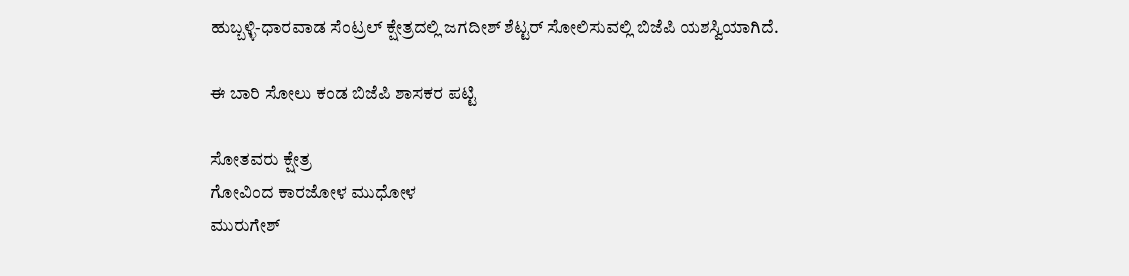ಹುಬ್ಬಳ್ಳಿ-ಧಾರವಾಡ ಸೆಂಟ್ರಲ್ ಕ್ಷೇತ್ರದಲ್ಲಿ ಜಗದೀಶ್ ಶೆಟ್ಟರ್ ಸೋಲಿಸುವಲ್ಲಿ ಬಿಜೆಪಿ ಯಶಸ್ವಿಯಾಗಿದೆ.

ಈ ಬಾರಿ ಸೋಲು ಕಂಡ ಬಿಜೆಪಿ ಶಾಸಕರ ಪಟ್ಟಿ

ಸೋತವರು ಕ್ಷೇತ್ರ
ಗೋವಿಂದ ಕಾರಜೋಳ ಮುಧೋಳ
ಮುರುಗೇಶ್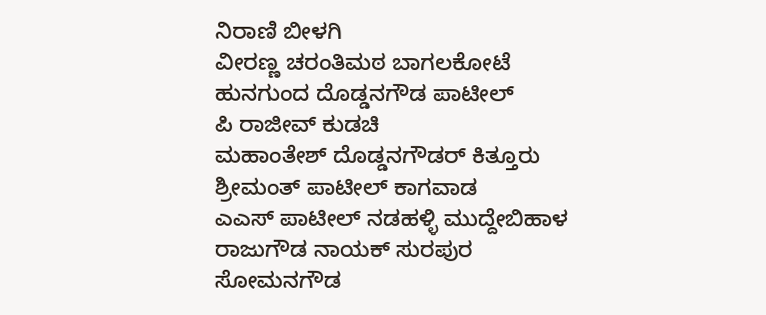ನಿರಾಣಿ ಬೀಳಗಿ
ವೀರಣ್ಣ ಚರಂತಿಮಠ ಬಾಗಲಕೋಟೆ
ಹುನಗುಂದ ದೊಡ್ಡನಗೌಡ ಪಾಟೀಲ್
ಪಿ ರಾಜೀವ್ ಕುಡಚಿ
ಮಹಾಂತೇಶ್ ದೊಡ್ಡನಗೌಡರ್ ಕಿತ್ತೂರು
ಶ್ರೀಮಂತ್ ಪಾಟೀಲ್ ಕಾಗವಾಡ
ಎಎಸ್ ಪಾಟೀಲ್ ನಡಹಳ್ಳಿ ಮುದ್ದೇಬಿಹಾಳ
ರಾಜುಗೌಡ ನಾಯಕ್ ಸುರಪುರ
ಸೋಮನಗೌಡ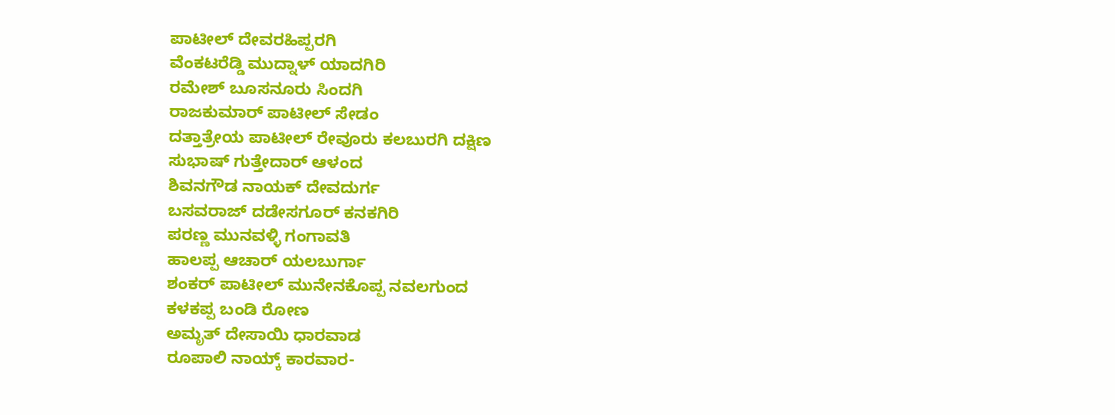ಪಾಟೀಲ್ ದೇವರಹಿಪ್ಪರಗಿ
ವೆಂಕಟರೆಡ್ಡಿ ಮುದ್ನಾಳ್ ಯಾದಗಿರಿ
ರಮೇಶ್ ಬೂಸನೂರು ಸಿಂದಗಿ
ರಾಜಕುಮಾರ್ ಪಾಟೀಲ್ ಸೇಡಂ
ದತ್ತಾತ್ರೇಯ ಪಾಟೀಲ್ ರೇವೂರು ಕಲಬುರಗಿ ದಕ್ಷಿಣ
ಸುಭಾಷ್ ಗುತ್ತೇದಾರ್ ಆಳಂದ
ಶಿವನಗೌಡ ನಾಯಕ್ ದೇವದುರ್ಗ
ಬಸವರಾಜ್ ದಡೇಸಗೂರ್ ಕನಕಗಿರಿ
ಪರಣ್ಣ ಮುನವಳ್ಳಿ ಗಂಗಾವತಿ
ಹಾಲಪ್ಪ ಆಚಾರ್ ಯಲಬುರ್ಗಾ
ಶಂಕರ್ ಪಾಟೀಲ್ ಮುನೇನಕೊಪ್ಪ ನವಲಗುಂದ
ಕಳಕಪ್ಪ ಬಂಡಿ ರೋಣ
ಅಮೃತ್ ದೇಸಾಯಿ ಧಾರವಾಡ
ರೂಪಾಲಿ ನಾಯ್ಕ್ ಕಾರವಾರ-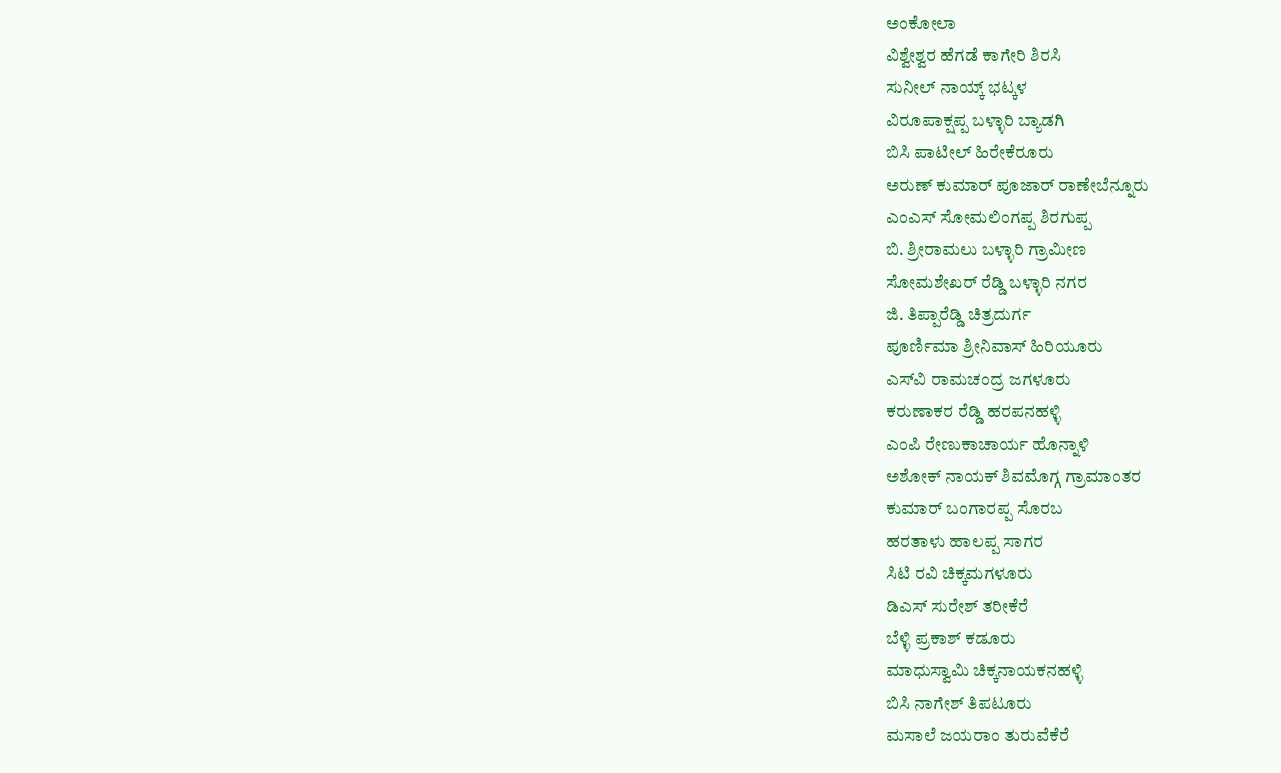ಅಂಕೋಲಾ
ವಿಶ್ವೇಶ್ವರ ಹೆಗಡೆ ಕಾಗೇರಿ ಶಿರಸಿ
ಸುನೀಲ್ ನಾಯ್ಕ್ ಭಟ್ಕಳ
ವಿರೂಪಾಕ್ಷಪ್ಪ ಬಳ್ಳಾರಿ ಬ್ಯಾಡಗಿ
ಬಿಸಿ ಪಾಟೀಲ್ ಹಿರೇಕೆರೂರು
ಅರುಣ್ ಕುಮಾರ್ ಪೂಜಾರ್ ರಾಣೇಬೆನ್ನೂರು
ಎಂಎಸ್ ಸೋಮಲಿಂಗಪ್ಪ ಶಿರಗುಪ್ಪ
ಬಿ. ಶ್ರೀರಾಮಲು ಬಳ್ಳಾರಿ ಗ್ರಾಮೀಣ
ಸೋಮಶೇಖರ್ ರೆಡ್ಡಿ ಬಳ್ಳಾರಿ ನಗರ
ಜಿ. ತಿಪ್ಪಾರೆಡ್ಡಿ ಚಿತ್ರದುರ್ಗ
ಪೂರ್ಣಿಮಾ ಶ್ರೀನಿವಾಸ್ ಹಿರಿಯೂರು
ಎಸ್‌ವಿ ರಾಮಚಂದ್ರ ಜಗಳೂರು
ಕರುಣಾಕರ ರೆಡ್ಡಿ ಹರಪನಹಳ್ಳಿ
ಎಂಪಿ ರೇಣುಕಾಚಾರ್ಯ ಹೊನ್ನಾಳಿ
ಅಶೋಕ್ ನಾಯಕ್ ಶಿವಮೊಗ್ಗ ಗ್ರಾಮಾಂತರ
ಕುಮಾರ್ ಬಂಗಾರಪ್ಪ ಸೊರಬ
ಹರತಾಳು ಹಾಲಪ್ಪ ಸಾಗರ
ಸಿಟಿ ರವಿ ಚಿಕ್ಕಮಗಳೂರು
ಡಿಎಸ್ ಸುರೇಶ್ ತರೀಕೆರೆ
ಬೆಳ್ಳಿ ಪ್ರಕಾಶ್ ಕಡೂರು
ಮಾಧುಸ್ವಾಮಿ ಚಿಕ್ಕನಾಯಕನಹಳ್ಳಿ
ಬಿಸಿ ನಾಗೇಶ್ ತಿಪಟೂರು
ಮಸಾಲೆ ಜಯರಾಂ ತುರುವೆಕೆರೆ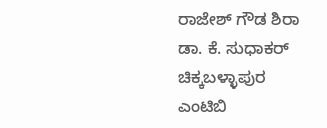ರಾಜೇಶ್ ಗೌಡ ಶಿರಾ
ಡಾ. ಕೆ. ಸುಧಾಕರ್ ಚಿಕ್ಕಬಳ್ಳಾಪುರ
ಎಂಟಿಬಿ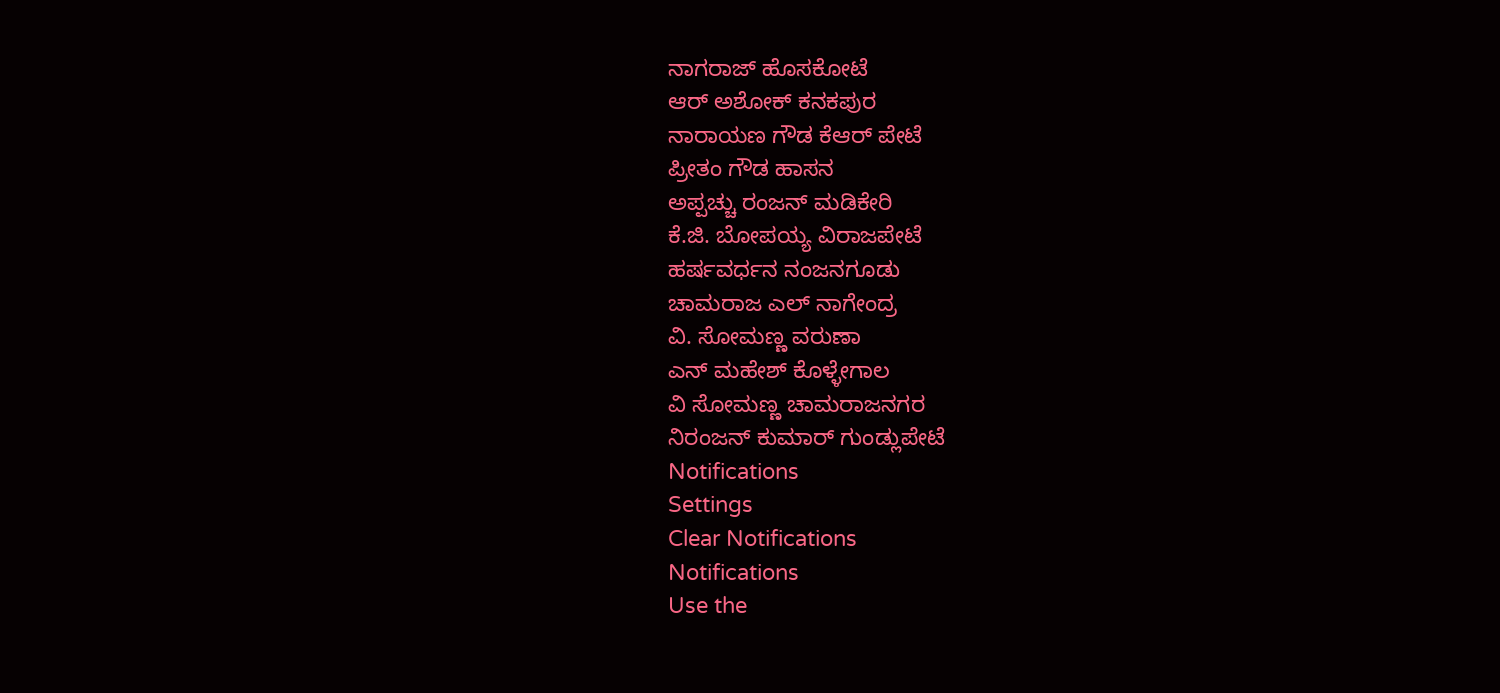ನಾಗರಾಜ್ ಹೊಸಕೋಟೆ
ಆರ್ ಅಶೋಕ್ ಕನಕಪುರ
ನಾರಾಯಣ ಗೌಡ ಕೆಆರ್ ಪೇಟೆ
ಪ್ರೀತಂ ಗೌಡ ಹಾಸನ
ಅಪ್ಪಚ್ಚು ರಂಜನ್ ಮಡಿಕೇರಿ
ಕೆ.ಜಿ. ಬೋಪಯ್ಯ ವಿರಾಜಪೇಟೆ
ಹರ್ಷವರ್ಧನ ನಂಜನಗೂಡು
ಚಾಮರಾಜ ಎಲ್ ನಾಗೇಂದ್ರ
ವಿ. ಸೋಮಣ್ಣ ವರುಣಾ
ಎನ್ ಮಹೇಶ್ ಕೊಳ್ಳೇಗಾಲ
ವಿ ಸೋಮಣ್ಣ ಚಾಮರಾಜನಗರ
ನಿರಂಜನ್ ಕುಮಾರ್ ಗುಂಡ್ಲುಪೇಟೆ
Notifications
Settings
Clear Notifications
Notifications
Use the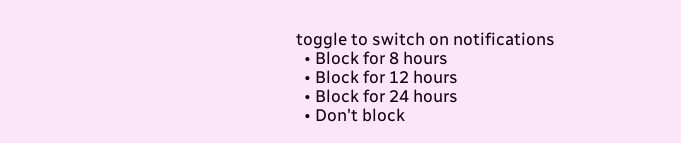toggle to switch on notifications
  • Block for 8 hours
  • Block for 12 hours
  • Block for 24 hours
  • Don't block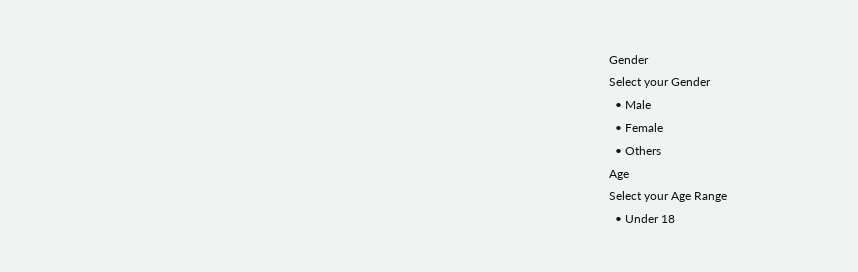Gender
Select your Gender
  • Male
  • Female
  • Others
Age
Select your Age Range
  • Under 18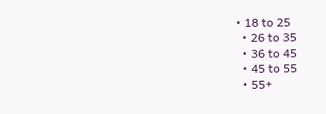• 18 to 25
  • 26 to 35
  • 36 to 45
  • 45 to 55
  • 55+